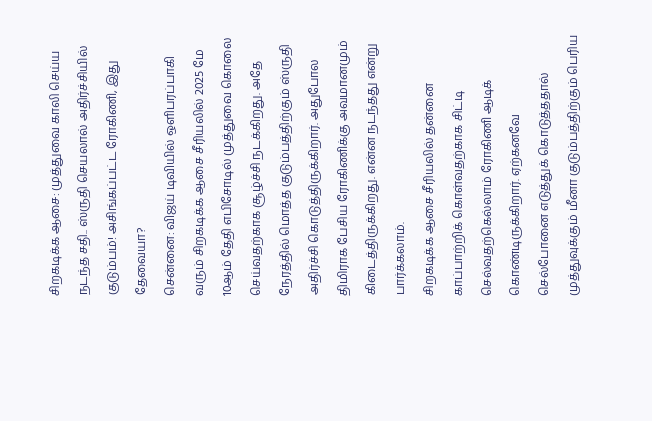சிறகடிக்க ஆசை: முத்துவை காலி செய்ய நடந்த சதி.. ஸ்ருதி செயலால் அதிர்ச்சியில் குடும்பம்! அசிங்கப்பட்ட ரோகிணி, இது தேவையா?
சென்னை: விஜய் டிவியில் ஒளிபரப்பாகி வரும் சிறகடிக்க ஆசை சீரியலில் 2025 மே 10ஆம் தேதி எபிசோடில் முத்துவை கொலை செய்வதற்காக சூழ்ச்சி நடக்கிறது. அதே நேரத்தில் மொத்த குடும்பத்திற்கும் ஸ்ருதி அதிர்ச்சி கொடுத்திருக்கிறார். அதுபோல திமிராக பேசிய ரோகிணிக்கு அவமானமும் கிடைத்திருக்கிறது. என்ன நடந்தது என்று பார்க்கலாம்.
சிறகடிக்க ஆசை சீரியலில் தன்னை காப்பாற்றிக் கொள்வதற்காக சிட்டி செல்வதற்கெல்லாம் ரோகிணி ஆடிக் கொண்டிருக்கிறார். ஏற்கனவே செல்போனை எடுத்துக் கொடுத்ததால் முத்துவுக்கும் மீனா குடும்பத்திற்கும் பெரிய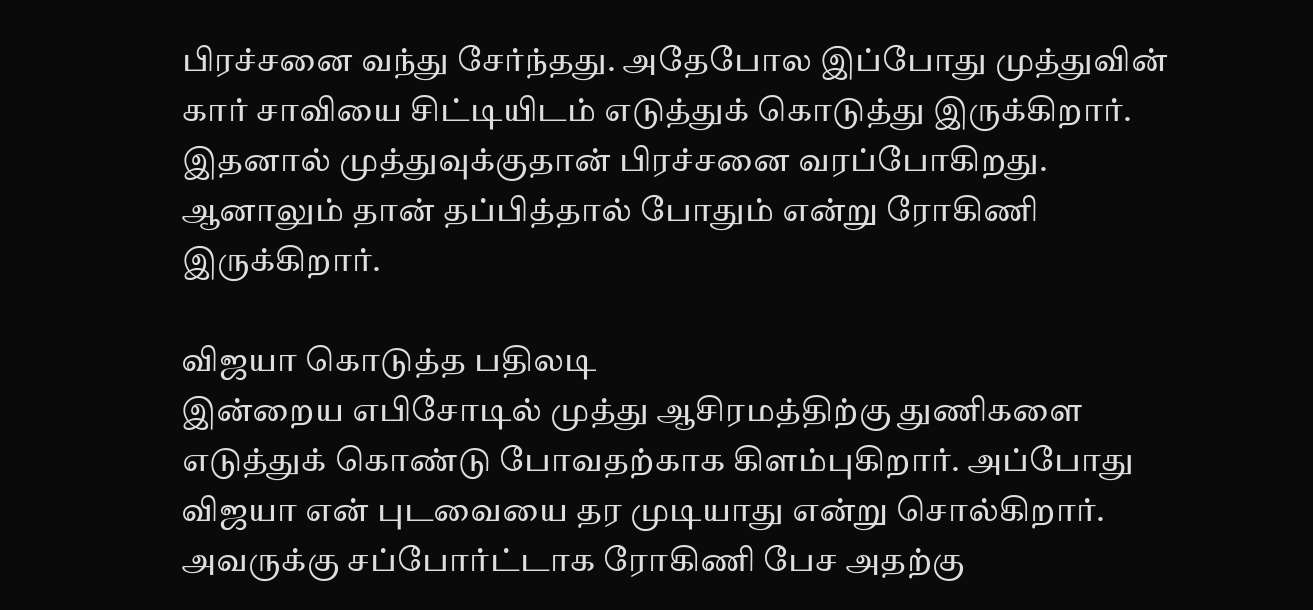பிரச்சனை வந்து சேர்ந்தது. அதேபோல இப்போது முத்துவின் கார் சாவியை சிட்டியிடம் எடுத்துக் கொடுத்து இருக்கிறார். இதனால் முத்துவுக்குதான் பிரச்சனை வரப்போகிறது. ஆனாலும் தான் தப்பித்தால் போதும் என்று ரோகிணி இருக்கிறார்.

விஜயா கொடுத்த பதிலடி
இன்றைய எபிசோடில் முத்து ஆசிரமத்திற்கு துணிகளை எடுத்துக் கொண்டு போவதற்காக கிளம்புகிறார். அப்போது விஜயா என் புடவையை தர முடியாது என்று சொல்கிறார். அவருக்கு சப்போர்ட்டாக ரோகிணி பேச அதற்கு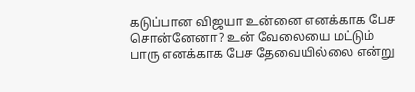கடுப்பான விஜயா உன்னை எனக்காக பேச சொன்னேனா? உன் வேலையை மட்டும் பாரு எனக்காக பேச தேவையில்லை என்று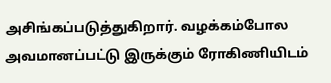அசிங்கப்படுத்துகிறார். வழக்கம்போல அவமானப்பட்டு இருக்கும் ரோகிணியிடம்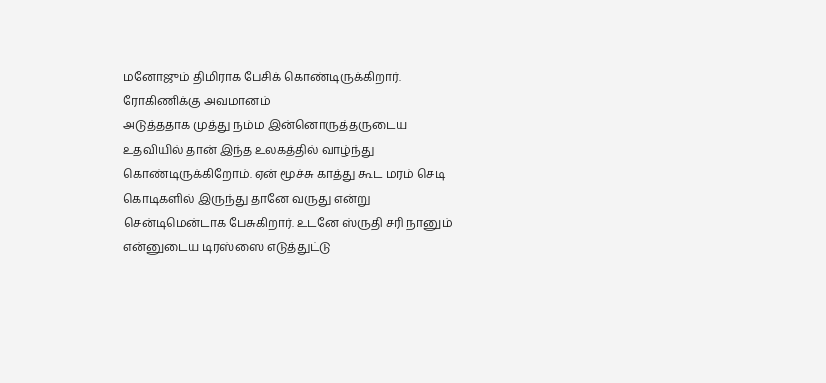மனோஜும் திமிராக பேசிக் கொண்டிருக்கிறார்.
ரோகிணிக்கு அவமானம்
அடுத்ததாக முத்து நம்ம இன்னொருத்தருடைய உதவியில் தான் இந்த உலகத்தில் வாழ்ந்து கொண்டிருக்கிறோம். ஏன் மூச்சு காத்து கூட மரம் செடி கொடிகளில் இருந்து தானே வருது என்று சென்டிமென்டாக பேசுகிறார். உடனே ஸ்ருதி சரி நானும் என்னுடைய டிரஸ்ஸை எடுத்துட்டு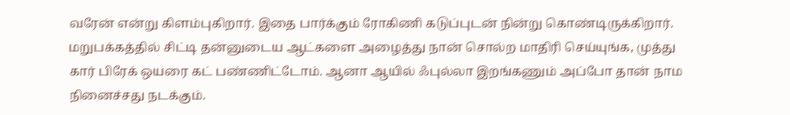வரேன் என்று கிளம்புகிறார். இதை பார்க்கும் ரோகிணி கடுப்புடன் நின்று கொண்டிருக்கிறார். மறுபக்கத்தில் சிட்டி தன்னுடைய ஆட்களை அழைத்து நான் சொல்ற மாதிரி செய்யுங்க, முத்து கார் பிரேக் ஒயரை கட் பண்ணிட்டோம். ஆனா ஆயில் ஃபுல்லா இறங்கணும் அப்போ தான் நாம நினைச்சது நடக்கும்.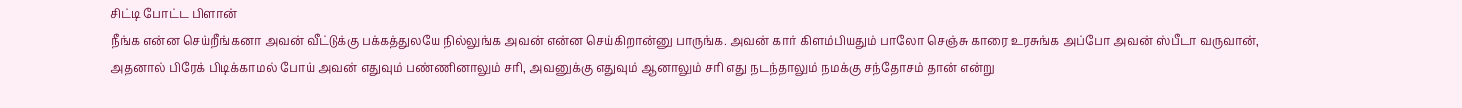சிட்டி போட்ட பிளான்
நீங்க என்ன செய்றீங்கனா அவன் வீட்டுக்கு பக்கத்துலயே நில்லுங்க அவன் என்ன செய்கிறான்னு பாருங்க. அவன் கார் கிளம்பியதும் பாலோ செஞ்சு காரை உரசுங்க அப்போ அவன் ஸ்பீடா வருவான், அதனால் பிரேக் பிடிக்காமல் போய் அவன் எதுவும் பண்ணினாலும் சரி, அவனுக்கு எதுவும் ஆனாலும் சரி எது நடந்தாலும் நமக்கு சந்தோசம் தான் என்று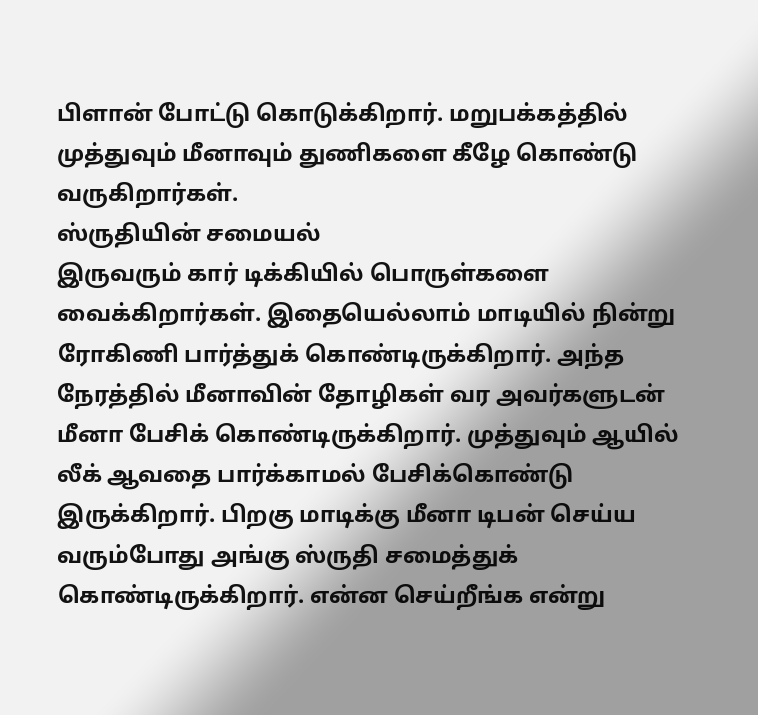பிளான் போட்டு கொடுக்கிறார். மறுபக்கத்தில் முத்துவும் மீனாவும் துணிகளை கீழே கொண்டு வருகிறார்கள்.
ஸ்ருதியின் சமையல்
இருவரும் கார் டிக்கியில் பொருள்களை வைக்கிறார்கள். இதையெல்லாம் மாடியில் நின்று ரோகிணி பார்த்துக் கொண்டிருக்கிறார். அந்த நேரத்தில் மீனாவின் தோழிகள் வர அவர்களுடன் மீனா பேசிக் கொண்டிருக்கிறார். முத்துவும் ஆயில் லீக் ஆவதை பார்க்காமல் பேசிக்கொண்டு இருக்கிறார். பிறகு மாடிக்கு மீனா டிபன் செய்ய வரும்போது அங்கு ஸ்ருதி சமைத்துக் கொண்டிருக்கிறார். என்ன செய்றீங்க என்று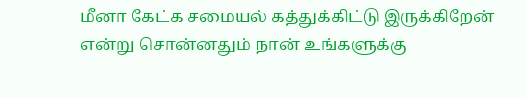மீனா கேட்க சமையல் கத்துக்கிட்டு இருக்கிறேன் என்று சொன்னதும் நான் உங்களுக்கு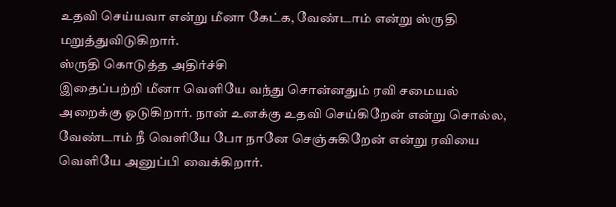உதவி செய்யவா என்று மீனா கேட்க, வேண்டாம் என்று ஸ்ருதி மறுத்துவிடுகிறார்.
ஸ்ருதி கொடுத்த அதிர்ச்சி
இதைப்பற்றி மீனா வெளியே வந்து சொன்னதும் ரவி சமையல் அறைக்கு ஓடுகிறார். நான் உனக்கு உதவி செய்கிறேன் என்று சொல்ல, வேண்டாம் நீ வெளியே போ நானே செஞ்சுகிறேன் என்று ரவியை வெளியே அனுப்பி வைக்கிறார்.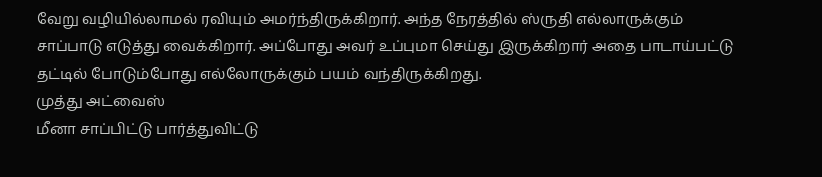வேறு வழியில்லாமல் ரவியும் அமர்ந்திருக்கிறார். அந்த நேரத்தில் ஸ்ருதி எல்லாருக்கும் சாப்பாடு எடுத்து வைக்கிறார். அப்போது அவர் உப்புமா செய்து இருக்கிறார் அதை பாடாய்பட்டு தட்டில் போடும்போது எல்லோருக்கும் பயம் வந்திருக்கிறது.
முத்து அட்வைஸ்
மீனா சாப்பிட்டு பார்த்துவிட்டு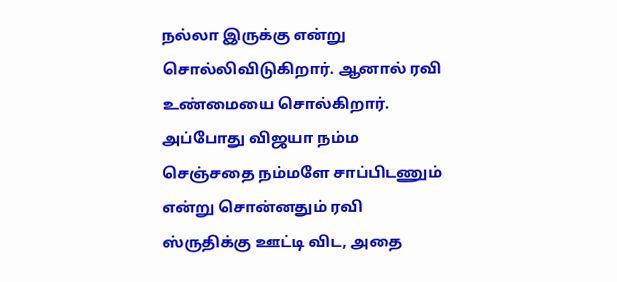நல்லா இருக்கு என்று சொல்லிவிடுகிறார். ஆனால் ரவி உண்மையை சொல்கிறார். அப்போது விஜயா நம்ம செஞ்சதை நம்மளே சாப்பிடணும் என்று சொன்னதும் ரவி ஸ்ருதிக்கு ஊட்டி விட, அதை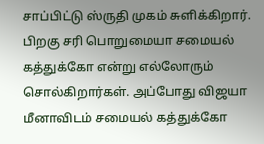சாப்பிட்டு ஸ்ருதி முகம் சுளிக்கிறார். பிறகு சரி பொறுமையா சமையல் கத்துக்கோ என்று எல்லோரும் சொல்கிறார்கள். அப்போது விஜயா மீனாவிடம் சமையல் கத்துக்கோ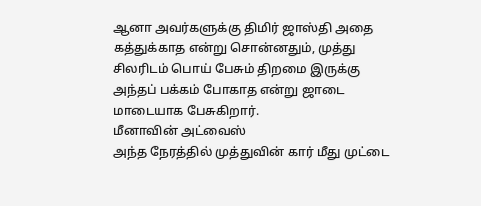ஆனா அவர்களுக்கு திமிர் ஜாஸ்தி அதை கத்துக்காத என்று சொன்னதும், முத்து சிலரிடம் பொய் பேசும் திறமை இருக்கு அந்தப் பக்கம் போகாத என்று ஜாடை மாடையாக பேசுகிறார்.
மீனாவின் அட்வைஸ்
அந்த நேரத்தில் முத்துவின் கார் மீது முட்டை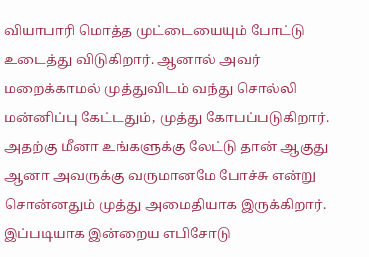வியாபாரி மொத்த முட்டையையும் போட்டு உடைத்து விடுகிறார். ஆனால் அவர் மறைக்காமல் முத்துவிடம் வந்து சொல்லி மன்னிப்பு கேட்டதும், முத்து கோபப்படுகிறார். அதற்கு மீனா உங்களுக்கு லேட்டு தான் ஆகுது ஆனா அவருக்கு வருமானமே போச்சு என்று சொன்னதும் முத்து அமைதியாக இருக்கிறார். இப்படியாக இன்றைய எபிசோடு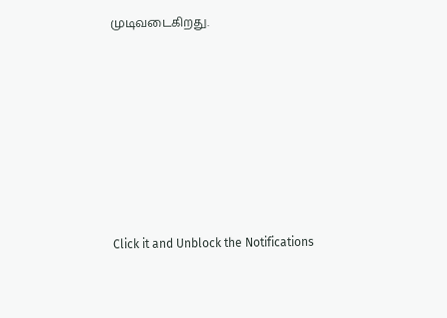முடிவடைகிறது.












Click it and Unblock the Notifications